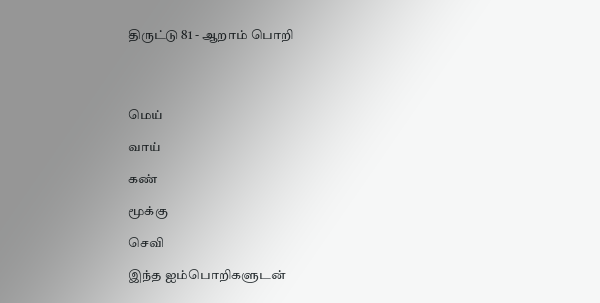திருட்டு 81 - ஆறாம் பொறி




மெய்

வாய்

கண்

மூக்கு

செவி

இந்த ஐம்பொறிகளுடன்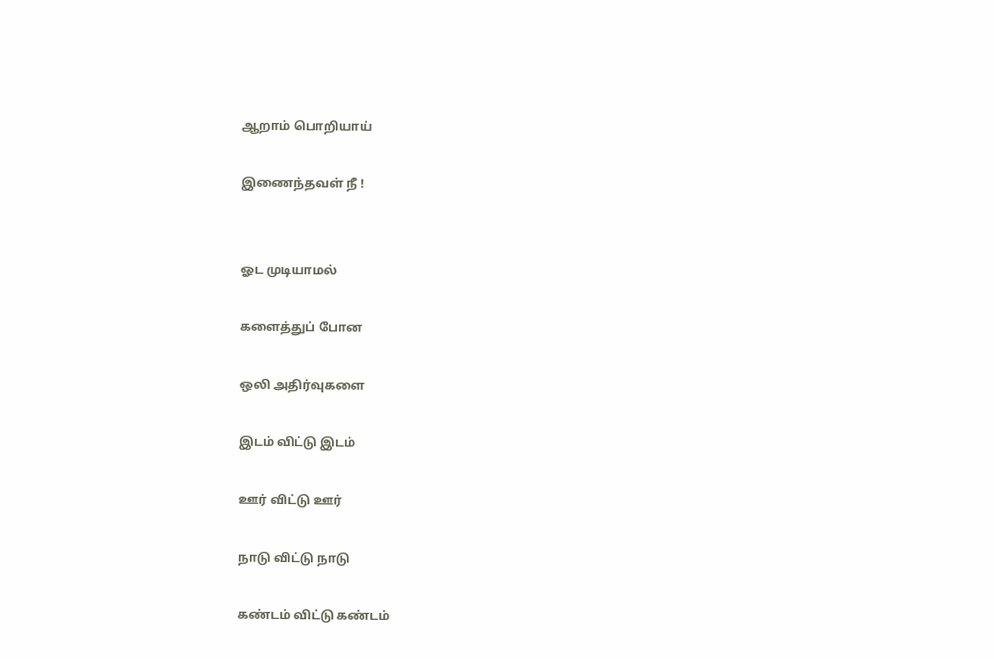ஆறாம் பொறியாய்

இணைந்தவள் நீ !


ஓட முடியாமல்

களைத்துப் போன

ஒலி அதிர்வுகளை

இடம் விட்டு இடம்

ஊர் விட்டு ஊர்

நாடு விட்டு நாடு

கண்டம் விட்டு கண்டம்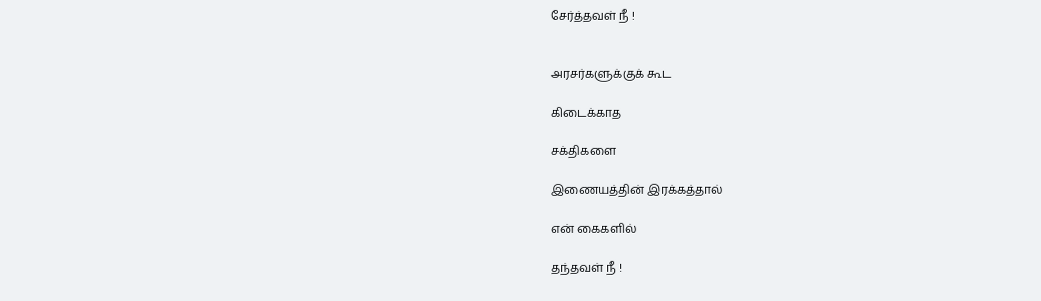சேர்த்தவள் நீ !


அரசர்களுக்குக் கூட

கிடைக்காத

சக்திகளை

இணையத்தின் இரக்கத்தால்

என் கைகளில்

தந்தவள் நீ !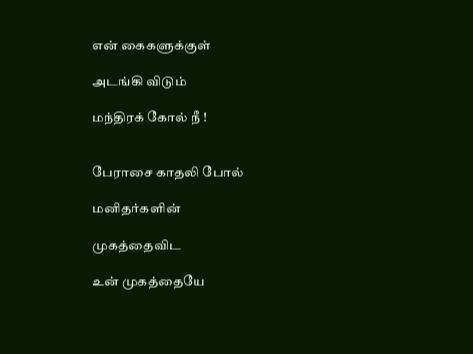என் கைகளுக்குள்

அடங்கி விடும்

மந்திரக் கோல் நீ !


பேராசை காதலி போல்

மனிதர்களின்

முகத்தைவிட

உன் முகத்தையே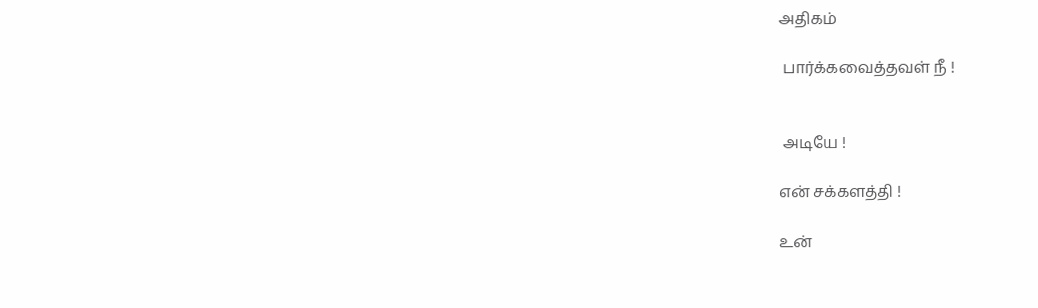அதிகம்

 பார்க்கவைத்தவள் நீ !


 அடியே !

என் சக்களத்தி !

உன்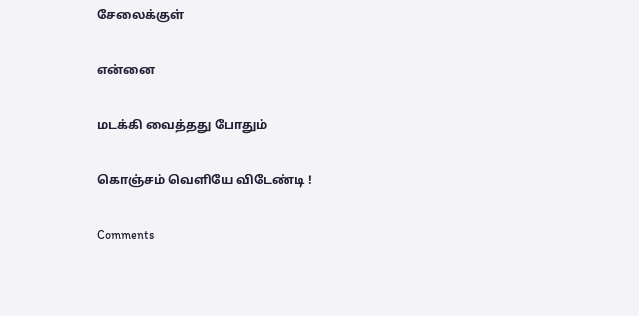சேலைக்குள்

என்னை

மடக்கி வைத்தது போதும்

கொஞ்சம் வெளியே விடேண்டி !

Comments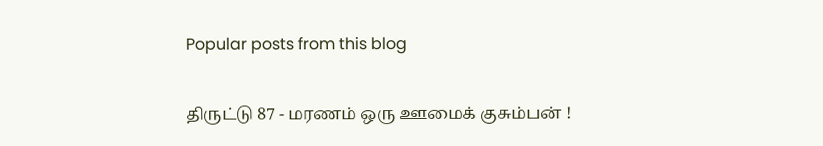Popular posts from this blog

திருட்டு 87 - மரணம் ஒரு ஊமைக் குசும்பன் !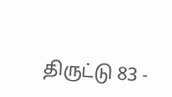திருட்டு 83 -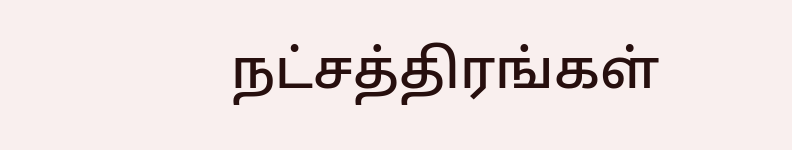நட்சத்திரங்கள்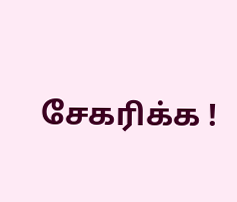சேகரிக்க !